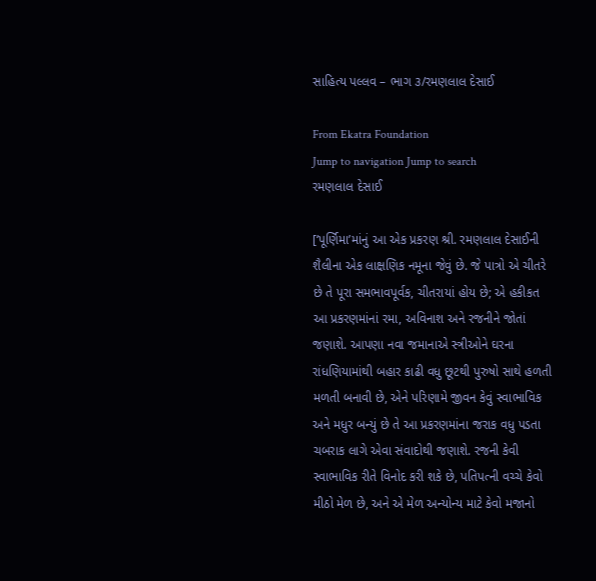સાહિત્ય પલ્લવ – ભાગ ૩/રમણલાલ દેસાઈ

From Ekatra Foundation
Jump to navigation Jump to search
રમણલાલ દેસાઈ

[‘પૂર્ણિમા’માંનું આ એક પ્રકરણ શ્રી. રમણલાલ દેસાઈની શૈલીના એક લાક્ષણિક નમૂના જેવું છે. જે પાત્રો એ ચીતરે છે તે પૂરા સમભાવપૂર્વક, ચીતરાયાં હોય છે; એ હકીકત આ પ્રકરણમાંનાં રમા, અવિનાશ અને રજનીને જોતાં જણાશે. આપણા નવા જમાનાએ સ્ત્રીઓને ઘરના રાંધણિયામાંથી બહાર કાઢી વધુ છૂટથી પુરુષો સાથે હળતી મળતી બનાવી છે, એને પરિણામે જીવન કેવું સ્વાભાવિક અને મધુર બન્યું છે તે આ પ્રકરણમાંના જરાક વધુ પડતા ચબરાક લાગે એવા સંવાદોથી જણાશે. રજની કેવી સ્વાભાવિક રીતે વિનોદ કરી શકે છે, પતિપત્ની વચ્ચે કેવો મીઠો મેળ છે, અને એ મેળ અન્યોન્ય માટે કેવો મજાનો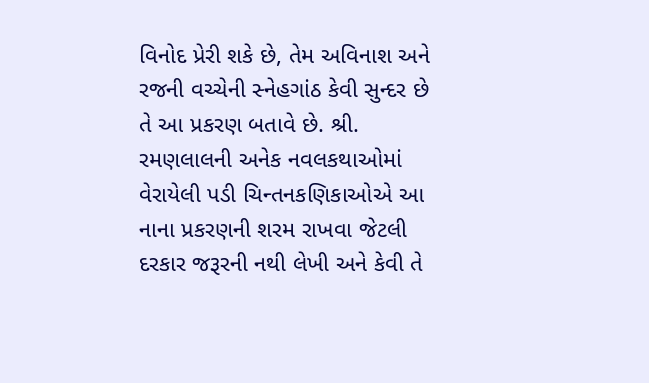વિનોદ પ્રેરી શકે છે, તેમ અવિનાશ અને રજની વચ્ચેની સ્નેહગાંઠ કેવી સુન્દર છે તે આ પ્રકરણ બતાવે છે. શ્રી. રમણલાલની અનેક નવલકથાઓમાં વેરાયેલી પડી ચિન્તનકણિકાઓએ આ નાના પ્રકરણની શરમ રાખવા જેટલી દરકાર જરૂરની નથી લેખી અને કેવી તે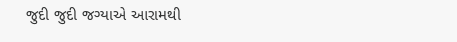જુદી જુદી જગ્યાએ આરામથી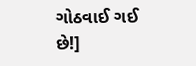ગોઠવાઈ ગઈ છે!]